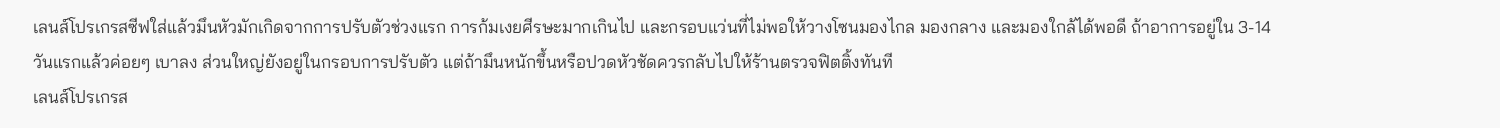เลนส์โปรเกรสซีฟใส่แล้วมึนหัวมักเกิดจากการปรับตัวช่วงแรก การก้มเงยศีรษะมากเกินไป และกรอบแว่นที่ไม่พอให้วางโซนมองไกล มองกลาง และมองใกล้ได้พอดี ถ้าอาการอยู่ใน 3-14 วันแรกแล้วค่อยๆ เบาลง ส่วนใหญ่ยังอยู่ในกรอบการปรับตัว แต่ถ้ามึนหนักขึ้นหรือปวดหัวชัดควรกลับไปให้ร้านตรวจฟิตติ้งทันที
เลนส์โปรเกรส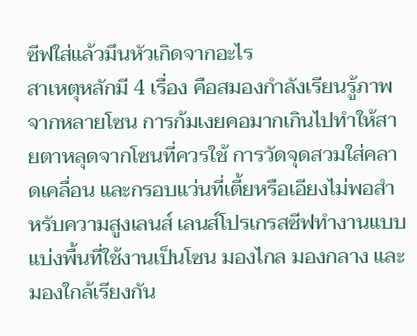ซีฟใส่แล้วมึนหัวเกิดจากอะไร
สาเหตุหลักมี 4 เรื่อง คือสมองกำลังเรียนรู้ภาพจากหลายโซน การก้มเงยคอมากเกินไปทำให้สายตาหลุดจากโซนที่ควรใช้ การวัดจุดสวมใส่คลาดเคลื่อน และกรอบแว่นที่เตี้ยหรือเอียงไม่พอสำหรับความสูงเลนส์ เลนส์โปรเกรสซีฟทำงานแบบแบ่งพื้นที่ใช้งานเป็นโซน มองไกล มองกลาง และมองใกล้เรียงกัน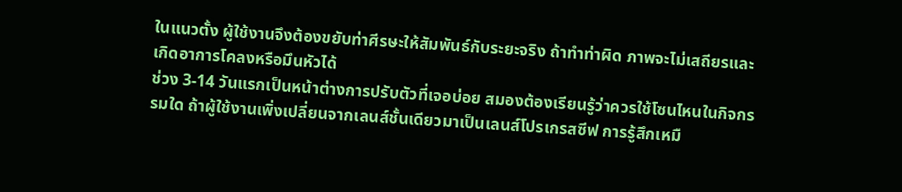ในแนวตั้ง ผู้ใช้งานจึงต้องขยับท่าศีรษะให้สัมพันธ์กับระยะจริง ถ้าทำท่าผิด ภาพจะไม่เสถียรและเกิดอาการโคลงหรือมึนหัวได้
ช่วง 3-14 วันแรกเป็นหน้าต่างการปรับตัวที่เจอบ่อย สมองต้องเรียนรู้ว่าควรใช้โซนไหนในกิจกรรมใด ถ้าผู้ใช้งานเพิ่งเปลี่ยนจากเลนส์ชั้นเดียวมาเป็นเลนส์โปรเกรสซีฟ การรู้สึกเหมื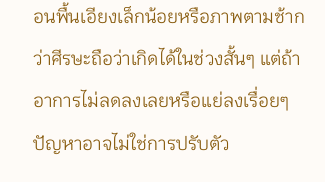อนพื้นเอียงเล็กน้อยหรือภาพตามช้ากว่าศีรษะถือว่าเกิดได้ในช่วงสั้นๆ แต่ถ้าอาการไม่ลดลงเลยหรือแย่ลงเรื่อยๆ ปัญหาอาจไม่ใช่การปรับตัว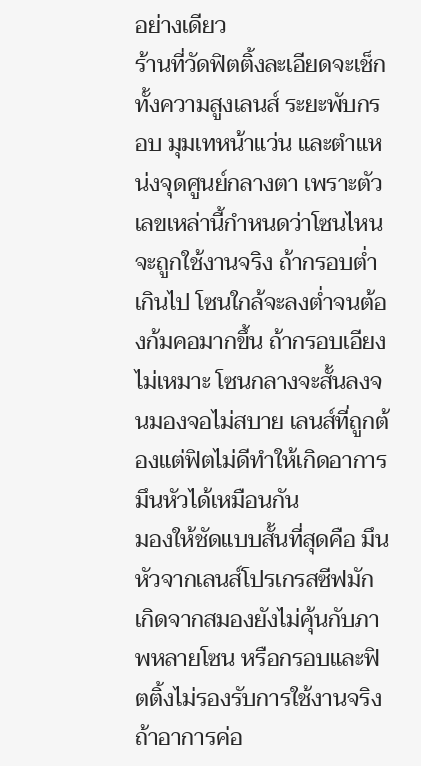อย่างเดียว
ร้านที่วัดฟิตติ้งละเอียดจะเช็กทั้งความสูงเลนส์ ระยะพับกรอบ มุมเทหน้าแว่น และตำแหน่งจุดศูนย์กลางตา เพราะตัวเลขเหล่านี้กำหนดว่าโซนไหนจะถูกใช้งานจริง ถ้ากรอบต่ำเกินไป โซนใกล้จะลงต่ำจนต้องก้มคอมากขึ้น ถ้ากรอบเอียงไม่เหมาะ โซนกลางจะสั้นลงจนมองจอไม่สบาย เลนส์ที่ถูกต้องแต่ฟิตไม่ดีทำให้เกิดอาการมึนหัวได้เหมือนกัน
มองให้ชัดแบบสั้นที่สุดคือ มึนหัวจากเลนส์โปรเกรสซีฟมักเกิดจากสมองยังไม่คุ้นกับภาพหลายโซน หรือกรอบและฟิตติ้งไม่รองรับการใช้งานจริง ถ้าอาการค่อ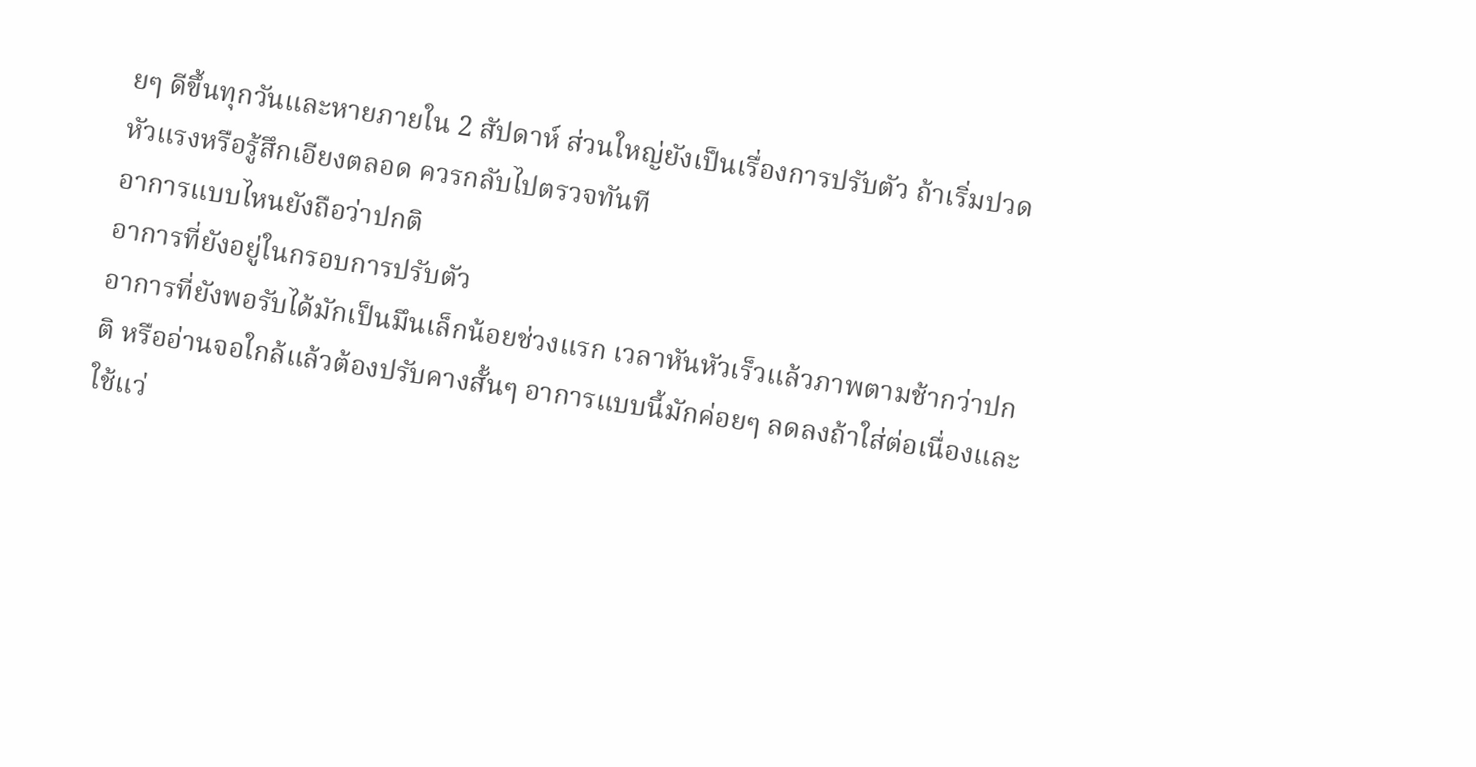ยๆ ดีขึ้นทุกวันและหายภายใน 2 สัปดาห์ ส่วนใหญ่ยังเป็นเรื่องการปรับตัว ถ้าเริ่มปวดหัวแรงหรือรู้สึกเอียงตลอด ควรกลับไปตรวจทันที
อาการแบบไหนยังถือว่าปกติ
อาการที่ยังอยู่ในกรอบการปรับตัว
อาการที่ยังพอรับได้มักเป็นมึนเล็กน้อยช่วงแรก เวลาหันหัวเร็วแล้วภาพตามช้ากว่าปกติ หรืออ่านจอใกล้แล้วต้องปรับคางสั้นๆ อาการแบบนี้มักค่อยๆ ลดลงถ้าใส่ต่อเนื่องและใช้แว่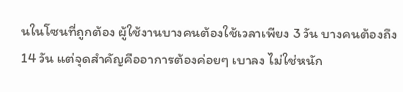นในโซนที่ถูกต้อง ผู้ใช้งานบางคนต้องใช้เวลาเพียง 3 วัน บางคนต้องถึง 14 วัน แต่จุดสำคัญคืออาการต้องค่อยๆ เบาลง ไม่ใช่หนัก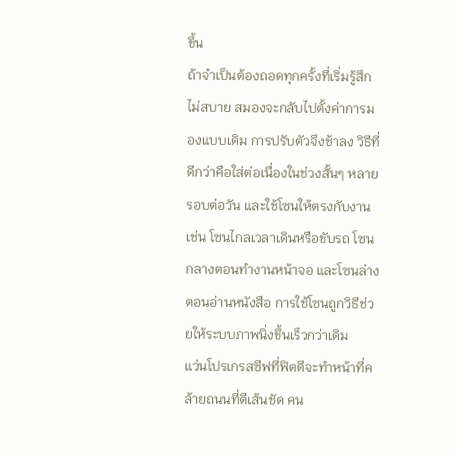ขึ้น
ถ้าจำเป็นต้องถอดทุกครั้งที่เริ่มรู้สึกไม่สบาย สมองจะกลับไปตั้งค่าการมองแบบเดิม การปรับตัวจึงช้าลง วิธีที่ดีกว่าคือใส่ต่อเนื่องในช่วงสั้นๆ หลายรอบต่อวัน และใช้โซนให้ตรงกับงาน เช่น โซนไกลเวลาเดินหรือขับรถ โซนกลางตอนทำงานหน้าจอ และโซนล่างตอนอ่านหนังสือ การใช้โซนถูกวิธีช่วยให้ระบบภาพนิ่งขึ้นเร็วกว่าเดิม
แว่นโปรเกรสซีฟที่ฟิตดีจะทำหน้าที่คล้ายถนนที่ตีเส้นชัด คน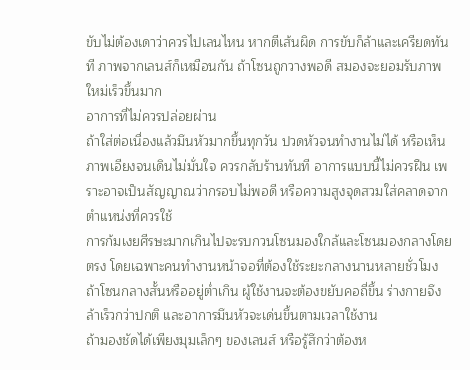ขับไม่ต้องเดาว่าควรไปเลนไหน หากตีเส้นผิด การขับก็ล้าและเครียดทันที ภาพจากเลนส์ก็เหมือนกัน ถ้าโซนถูกวางพอดี สมองจะยอมรับภาพใหม่เร็วขึ้นมาก
อาการที่ไม่ควรปล่อยผ่าน
ถ้าใส่ต่อเนื่องแล้วมึนหัวมากขึ้นทุกวัน ปวดหัวจนทำงานไม่ได้ หรือเห็นภาพเอียงจนเดินไม่มั่นใจ ควรกลับร้านทันที อาการแบบนี้ไม่ควรฝืน เพราะอาจเป็นสัญญาณว่ากรอบไม่พอดี หรือความสูงจุดสวมใส่คลาดจากตำแหน่งที่ควรใช้
การก้มเงยศีรษะมากเกินไปจะรบกวนโซนมองใกล้และโซนมองกลางโดยตรง โดยเฉพาะคนทำงานหน้าจอที่ต้องใช้ระยะกลางนานหลายชั่วโมง ถ้าโซนกลางสั้นหรืออยู่ต่ำเกิน ผู้ใช้งานจะต้องขยับคอถี่ขึ้น ร่างกายจึงล้าเร็วกว่าปกติ และอาการมึนหัวจะเด่นขึ้นตามเวลาใช้งาน
ถ้ามองชัดได้เพียงมุมเล็กๆ ของเลนส์ หรือรู้สึกว่าต้องห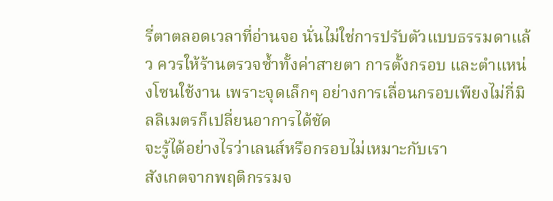รี่ตาตลอดเวลาที่อ่านจอ นั่นไม่ใช่การปรับตัวแบบธรรมดาแล้ว ควรให้ร้านตรวจซ้ำทั้งค่าสายตา การตั้งกรอบ และตำแหน่งโซนใช้งาน เพราะจุดเล็กๆ อย่างการเลื่อนกรอบเพียงไม่กี่มิลลิเมตรก็เปลี่ยนอาการได้ชัด
จะรู้ได้อย่างไรว่าเลนส์หรือกรอบไม่เหมาะกับเรา
สังเกตจากพฤติกรรมจ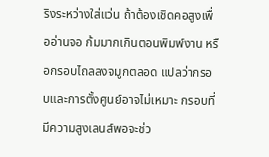ริงระหว่างใส่แว่น ถ้าต้องเชิดคอสูงเพื่ออ่านจอ ก้มมากเกินตอนพิมพ์งาน หรือกรอบไถลลงจมูกตลอด แปลว่ากรอบและการตั้งศูนย์อาจไม่เหมาะ กรอบที่มีความสูงเลนส์พอจะช่ว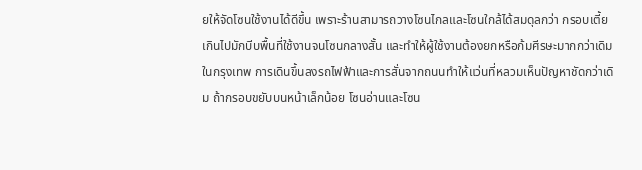ยให้จัดโซนใช้งานได้ดีขึ้น เพราะร้านสามารถวางโซนไกลและโซนใกล้ได้สมดุลกว่า กรอบเตี้ยเกินไปมักบีบพื้นที่ใช้งานจนโซนกลางสั้น และทำให้ผู้ใช้งานต้องยกหรือก้มศีรษะมากกว่าเดิม
ในกรุงเทพ การเดินขึ้นลงรถไฟฟ้าและการสั่นจากถนนทำให้แว่นที่หลวมเห็นปัญหาชัดกว่าเดิม ถ้ากรอบขยับบนหน้าเล็กน้อย โซนอ่านและโซน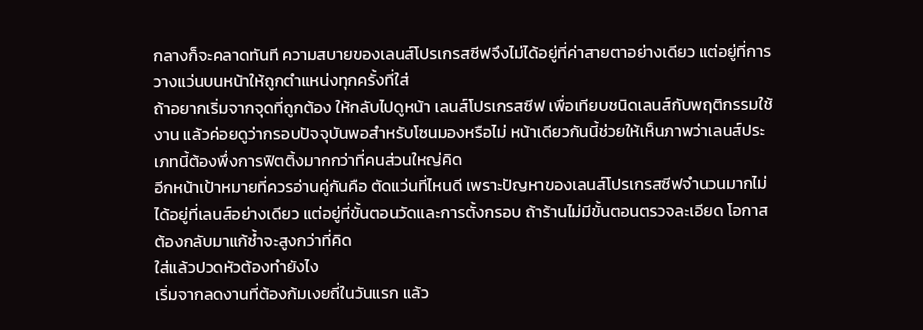กลางก็จะคลาดทันที ความสบายของเลนส์โปรเกรสซีฟจึงไม่ได้อยู่ที่ค่าสายตาอย่างเดียว แต่อยู่ที่การวางแว่นบนหน้าให้ถูกตำแหน่งทุกครั้งที่ใส่
ถ้าอยากเริ่มจากจุดที่ถูกต้อง ให้กลับไปดูหน้า เลนส์โปรเกรสซีฟ เพื่อเทียบชนิดเลนส์กับพฤติกรรมใช้งาน แล้วค่อยดูว่ากรอบปัจจุบันพอสำหรับโซนมองหรือไม่ หน้าเดียวกันนี้ช่วยให้เห็นภาพว่าเลนส์ประเภทนี้ต้องพึ่งการฟิตติ้งมากกว่าที่คนส่วนใหญ่คิด
อีกหน้าเป้าหมายที่ควรอ่านคู่กันคือ ตัดแว่นที่ไหนดี เพราะปัญหาของเลนส์โปรเกรสซีฟจำนวนมากไม่ได้อยู่ที่เลนส์อย่างเดียว แต่อยู่ที่ขั้นตอนวัดและการตั้งกรอบ ถ้าร้านไม่มีขั้นตอนตรวจละเอียด โอกาสต้องกลับมาแก้ซ้ำจะสูงกว่าที่คิด
ใส่แล้วปวดหัวต้องทำยังไง
เริ่มจากลดงานที่ต้องก้มเงยถี่ในวันแรก แล้ว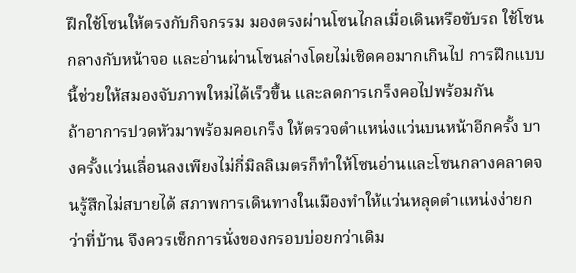ฝึกใช้โซนให้ตรงกับกิจกรรม มองตรงผ่านโซนไกลเมื่อเดินหรือขับรถ ใช้โซนกลางกับหน้าจอ และอ่านผ่านโซนล่างโดยไม่เชิดคอมากเกินไป การฝึกแบบนี้ช่วยให้สมองจับภาพใหม่ได้เร็วขึ้น และลดการเกร็งคอไปพร้อมกัน
ถ้าอาการปวดหัวมาพร้อมคอเกร็ง ให้ตรวจตำแหน่งแว่นบนหน้าอีกครั้ง บางครั้งแว่นเลื่อนลงเพียงไม่กี่มิลลิเมตรก็ทำให้โซนอ่านและโซนกลางคลาดจนรู้สึกไม่สบายได้ สภาพการเดินทางในเมืองทำให้แว่นหลุดตำแหน่งง่ายกว่าที่บ้าน จึงควรเช็กการนั่งของกรอบบ่อยกว่าเดิม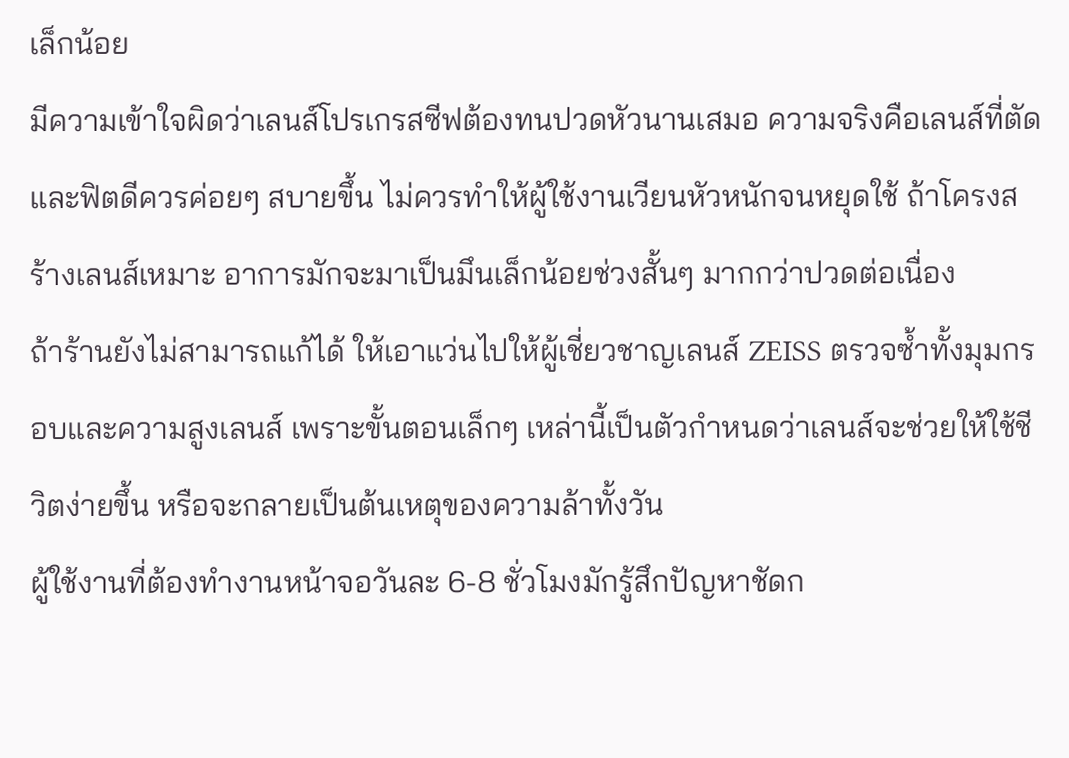เล็กน้อย
มีความเข้าใจผิดว่าเลนส์โปรเกรสซีฟต้องทนปวดหัวนานเสมอ ความจริงคือเลนส์ที่ตัดและฟิตดีควรค่อยๆ สบายขึ้น ไม่ควรทำให้ผู้ใช้งานเวียนหัวหนักจนหยุดใช้ ถ้าโครงสร้างเลนส์เหมาะ อาการมักจะมาเป็นมึนเล็กน้อยช่วงสั้นๆ มากกว่าปวดต่อเนื่อง
ถ้าร้านยังไม่สามารถแก้ได้ ให้เอาแว่นไปให้ผู้เชี่ยวชาญเลนส์ ZEISS ตรวจซ้ำทั้งมุมกรอบและความสูงเลนส์ เพราะขั้นตอนเล็กๆ เหล่านี้เป็นตัวกำหนดว่าเลนส์จะช่วยให้ใช้ชีวิตง่ายขึ้น หรือจะกลายเป็นต้นเหตุของความล้าทั้งวัน
ผู้ใช้งานที่ต้องทำงานหน้าจอวันละ 6-8 ชั่วโมงมักรู้สึกปัญหาชัดก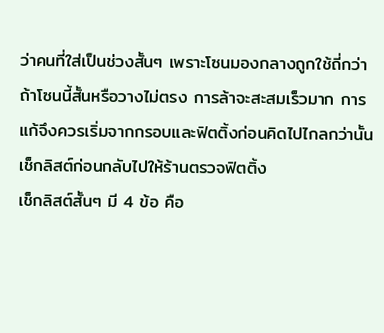ว่าคนที่ใส่เป็นช่วงสั้นๆ เพราะโซนมองกลางถูกใช้ถี่กว่า ถ้าโซนนี้สั้นหรือวางไม่ตรง การล้าจะสะสมเร็วมาก การแก้จึงควรเริ่มจากกรอบและฟิตติ้งก่อนคิดไปไกลกว่านั้น
เช็กลิสต์ก่อนกลับไปให้ร้านตรวจฟิตติ้ง
เช็กลิสต์สั้นๆ มี 4 ข้อ คือ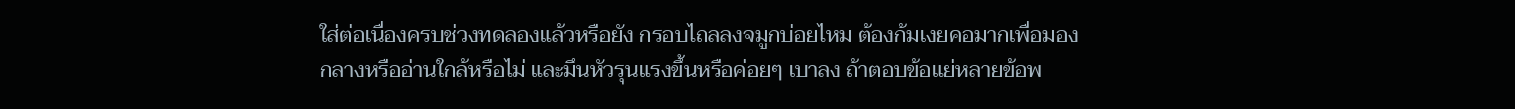ใส่ต่อเนื่องครบช่วงทดลองแล้วหรือยัง กรอบไถลลงจมูกบ่อยไหม ต้องก้มเงยคอมากเพื่อมองกลางหรืออ่านใกล้หรือไม่ และมึนหัวรุนแรงขึ้นหรือค่อยๆ เบาลง ถ้าตอบข้อแย่หลายข้อพ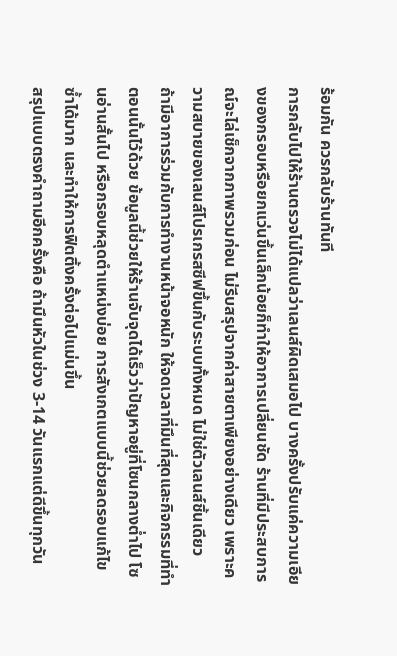ร้อมกัน ควรกลับร้านทันที
การกลับไปให้ร้านตรวจไม่ได้แปลว่าเลนส์ผิดเสมอไป บางครั้งปรับแค่ความเอียงของกรอบหรือยกแว่นขึ้นเล็กน้อยก็ทำให้อาการเปลี่ยนชัด ร้านที่มีประสบการณ์จะไล่เช็กจากภาพรวมก่อน ไม่รีบสรุปจากค่าสายตาเพียงอย่างเดียว เพราะความสบายของเลนส์โปรเกรสซีฟขึ้นกับระบบทั้งหมด ไม่ใช่ตัวเลนส์ชิ้นเดียว
ถ้ามีอาการร่วมกับการทำงานหน้าจอหนัก ให้จดเวลาที่มึนที่สุดและกิจกรรมที่ทำตอนนั้นไว้ด้วย ข้อมูลนี้ช่วยให้ร้านจับจุดได้เร็วว่าปัญหาอยู่ที่โซนกลางต่ำไป โซนอ่านสั้นไป หรือกรอบหลุดตำแหน่งบ่อย การสังเกตแบบนี้ช่วยลดรอบแก้ไขซ้ำได้มาก และทำให้การฟิตติ้งครั้งต่อไปแม่นขึ้น
สรุปแบบตรงคำถามอีกครั้งคือ ถ้ามึนหัวในช่วง 3-14 วันแรกแต่ดีขึ้นทุกวัน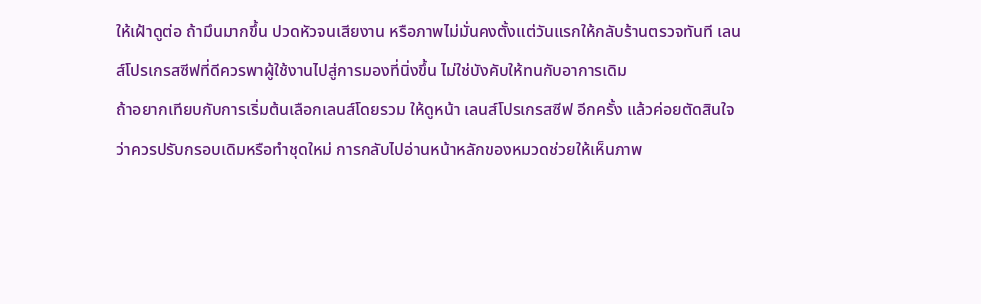ให้เฝ้าดูต่อ ถ้ามึนมากขึ้น ปวดหัวจนเสียงาน หรือภาพไม่มั่นคงตั้งแต่วันแรกให้กลับร้านตรวจทันที เลนส์โปรเกรสซีฟที่ดีควรพาผู้ใช้งานไปสู่การมองที่นิ่งขึ้น ไม่ใช่บังคับให้ทนกับอาการเดิม
ถ้าอยากเทียบกับการเริ่มต้นเลือกเลนส์โดยรวม ให้ดูหน้า เลนส์โปรเกรสซีฟ อีกครั้ง แล้วค่อยตัดสินใจว่าควรปรับกรอบเดิมหรือทำชุดใหม่ การกลับไปอ่านหน้าหลักของหมวดช่วยให้เห็นภาพ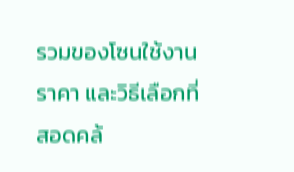รวมของโซนใช้งาน ราคา และวิธีเลือกที่สอดคล้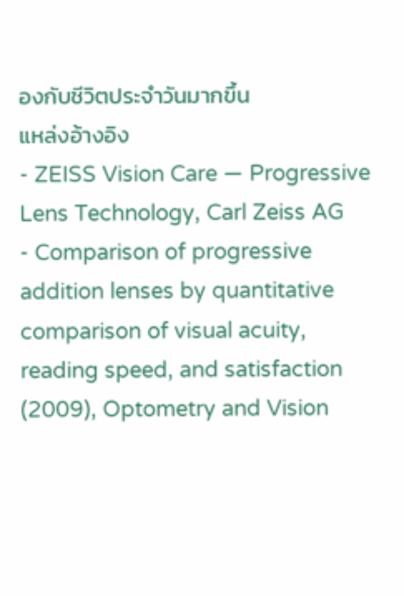องกับชีวิตประจำวันมากขึ้น
แหล่งอ้างอิง
- ZEISS Vision Care — Progressive Lens Technology, Carl Zeiss AG
- Comparison of progressive addition lenses by quantitative comparison of visual acuity, reading speed, and satisfaction (2009), Optometry and Vision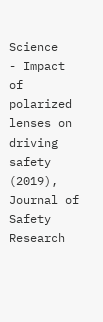Science
- Impact of polarized lenses on driving safety (2019), Journal of Safety Research